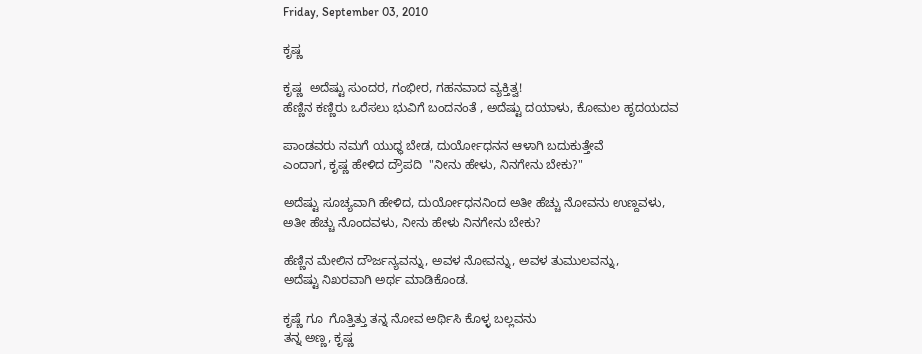Friday, September 03, 2010

ಕೃಷ್ಣ

ಕೃಷ್ಣ  ಅದೆಷ್ಟು ಸುಂದರ, ಗಂಭೀರ, ಗಹನವಾದ ವ್ಯಕ್ತಿತ್ವ!
ಹೆಣ್ಣಿನ ಕಣ್ಣಿರು ಒರೆಸಲು ಭುವಿಗೆ ಬಂದನಂತೆ , ಅದೆಷ್ಟು ದಯಾಳು, ಕೋಮಲ ಹೃದಯದವ

ಪಾಂಡವರು ನಮಗೆ ಯುಧ್ಧ ಬೇಡ, ದುರ್ಯೋಧನನ ಆಳಾಗಿ ಬದುಕುತ್ತೇವೆ
ಎಂದಾಗ, ಕೃಷ್ಣ ಹೇಳಿದ ದ್ರೌಪದಿ  "ನೀನು ಹೇಳು, ನಿನಗೇನು ಬೇಕು?"

ಅದೆಷ್ಟು ಸೂಚ್ಯವಾಗಿ ಹೇಳಿದ, ದುರ್ಯೋಧನನಿಂದ ಅತೀ ಹೆಚ್ಚು ನೋವನು ಉಣ್ದವಳು,
ಅತೀ ಹೆಚ್ಚು ನೊಂದವಳು, ನೀನು ಹೇಳು ನಿನಗೇನು ಬೇಕು?

ಹೆಣ್ಣಿನ ಮೇಲಿನ ದೌರ್ಜನ್ಯವನ್ನು, ಅವಳ ನೋವನ್ನು, ಅವಳ ತುಮುಲವನ್ನು,
ಅದೆಷ್ಟು ನಿಖರವಾಗಿ ಅರ್ಥ ಮಾಡಿಕೊಂಡ.

ಕೃಷ್ಣೆ ಗೂ  ಗೊತ್ತಿತ್ತು ತನ್ನ ನೋವ ಅರ್ಥಿಸಿ ಕೊಳ್ಳ ಬಲ್ಲವನು
ತನ್ನ ಅಣ್ಣ, ಕೃಷ್ಣ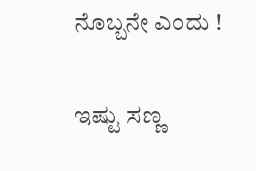ನೊಬ್ಬನೇ ಎಂದು !

ಇಷ್ಟು ಸಣ್ಣ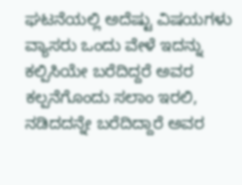ಘಟನೆಯಲ್ಲಿ ಅದೆಷ್ಟು ವಿಷಯಗಳು
ವ್ಯಾಸರು ಒಂದು ವೇಳೆ ಇದನ್ನು ಕಲ್ಪಿಸಿಯೇ ಬರೆದಿದ್ದರೆ ಅವರ ಕಲ್ಪನೆಗೊಂದು ಸಲಾಂ ಇರಲಿ,
ನಡಿದದನ್ನೇ ಬರೆದಿದ್ದಾರೆ ಅವರ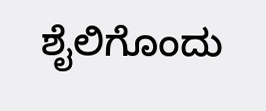ಶೈಲಿಗೊಂದು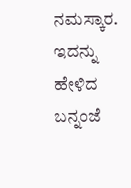ನಮಸ್ಕಾರ.
ಇದನ್ನು ಹೇಳಿದ ಬನ್ನಂಜೆ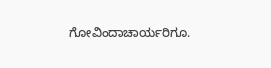ಗೋವಿಂದಾಚಾರ್ಯರಿಗೂ.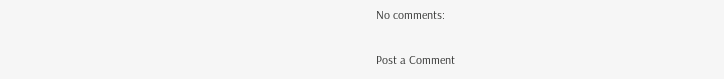No comments:

Post a Comment